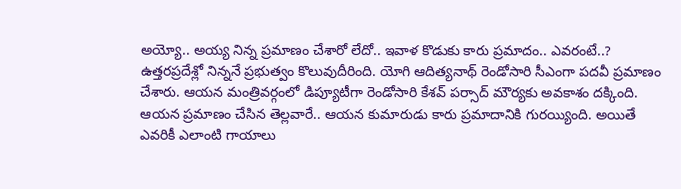అయ్యో.. అయ్య నిన్న ప్రమాణం చేశారో లేదో.. ఇవాళ కొడుకు కారు ప్రమాదం.. ఎవరంటే..?
ఉత్తరప్రదేశ్లో నిన్ననే ప్రభుత్వం కొలువుదీరింది. యోగి ఆదిత్యనాథ్ రెండోసారి సీఎంగా పదవీ ప్రమాణం చేశారు. ఆయన మంత్రివర్గంలో డిప్యూటీగా రెండోసారి కేశవ్ పర్సాద్ మౌర్యకు అవకాశం దక్కింది. ఆయన ప్రమాణం చేసిన తెల్లవారే.. ఆయన కుమారుడు కారు ప్రమాదానికి గురయ్యింది. అయితే ఎవరికీ ఎలాంటి గాయాలు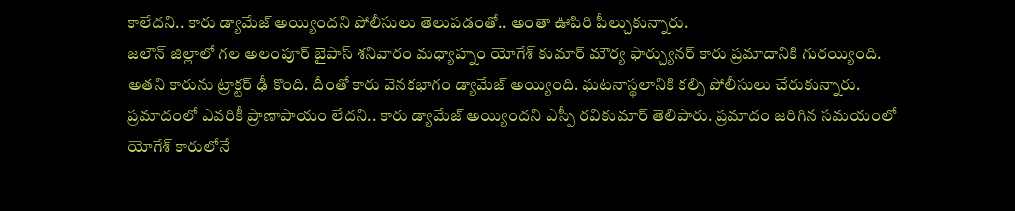కాలేదని.. కారు డ్యామేజ్ అయ్యిందని పోలీసులు తెలుపడంతో.. అంతా ఊపిరి పీల్చుకున్నారు.
జలౌన్ జిల్లాలో గల అలంపూర్ బైపాస్ శనివారం మధ్యాహ్నం యోగేశ్ కుమార్ మౌర్య ఫార్చ్యునర్ కారు ప్రమాదానికి గురయ్యింది. అతని కారును ట్రాక్టర్ ఢీ కొంది. దీంతో కారు వెనకభాగం డ్యామేజ్ అయ్యింది. ఘటనాస్థలానికి కల్పి పోలీసులు చేరుకున్నారు. ప్రమాదంలో ఎవరికీ ప్రాణాపాయం లేదని.. కారు డ్యామేజ్ అయ్యిందని ఎస్పీ రవికుమార్ తెలిపారు. ప్రమాదం జరిగిన సమయంలో యోగేశ్ కారులోనే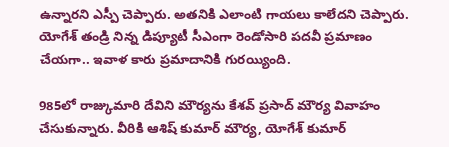ఉన్నారని ఎస్పీ చెప్పారు. అతనికి ఎలాంటి గాయలు కాలేదని చెప్పారు. యోగేశ్ తండ్రి నిన్న డిప్యూటీ సీఎంగా రెండోసారి పదవీ ప్రమాణం చేయగా.. ఇవాళ కారు ప్రమాదానికి గురయ్యింది.

985లో రాజ్కుమారి దేవిని మౌర్యను కేశవ్ ప్రసాద్ మౌర్య వివాహం చేసుకున్నారు. వీరికి ఆశిష్ కుమార్ మౌర్య, యోగేశ్ కుమార్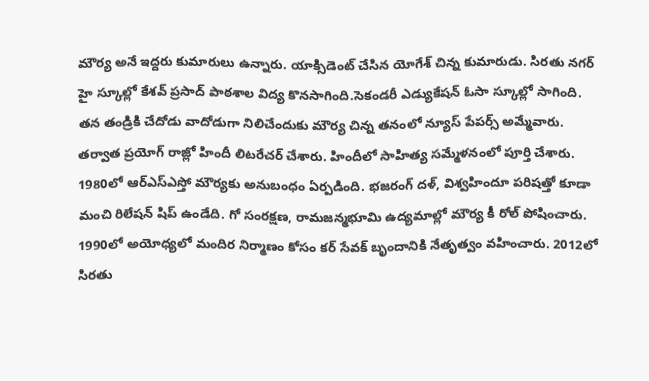మౌర్య అనే ఇద్దరు కుమారులు ఉన్నారు. యాక్సిడెంట్ చేసిన యోగేశ్ చిన్న కుమారుడు. సిరతు నగర్ హై స్కూల్లో కేశవ్ ప్రసాద్ పాఠశాల విద్య కొనసాగింది.సెకండరీ ఎడ్యుకేషన్ ఓసా స్కూల్లో సాగింది. తన తండ్రికి చేదోడు వాదోడుగా నిలిచేందుకు మౌర్య చిన్న తనంలో న్యూస్ పేపర్స్ అమ్మేవారు. తర్వాత ప్రయోగ్ రాజ్లో హిందీ లిటరేచర్ చేశారు. హిందీలో సాహిత్య సమ్మేళనంలో పూర్తి చేశారు.
1980లో ఆర్ఎస్ఎస్తో మౌర్యకు అనుబంధం ఏర్పడింది. భజరంగ్ దళ్, విశ్వహిందూ పరిషత్తో కూడా మంచి రిలేషన్ షిప్ ఉండేది. గో సంరక్షణ, రామజన్మభూమి ఉద్యమాల్లో మౌర్య కీ రోల్ పోషించారు. 1990లో అయోధ్యలో మందిర నిర్మాణం కోసం కర్ సేవక్ బృందానికి నేతృత్వం వహించారు. 2012లో సిరతు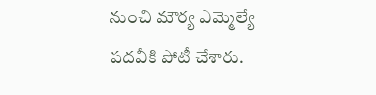నుంచి మౌర్య ఎమ్మెల్యే పదవీకి పోటీ చేశారు.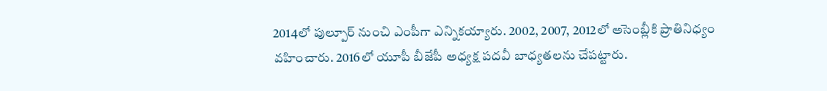2014లో పుల్పూర్ నుంచి ఎంపీగా ఎన్నికయ్యారు. 2002, 2007, 2012లో అసెంబ్లీకి ప్రాతినిధ్యం వహించారు. 2016లో యూపీ బీజేపీ అధ్యక్ష పదవీ బాధ్యతలను చేపట్టారు.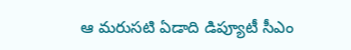ఆ మరుసటి ఏడాది డిప్యూటీ సీఎం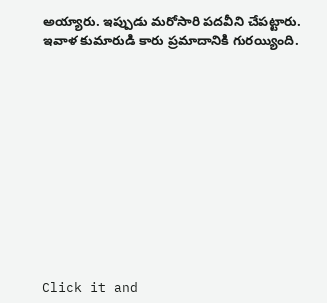అయ్యారు. ఇప్పుడు మరోసారి పదవీని చేపట్టారు. ఇవాళ కుమారుడి కారు ప్రమాదానికి గురయ్యింది.












Click it and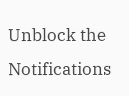Unblock the Notifications